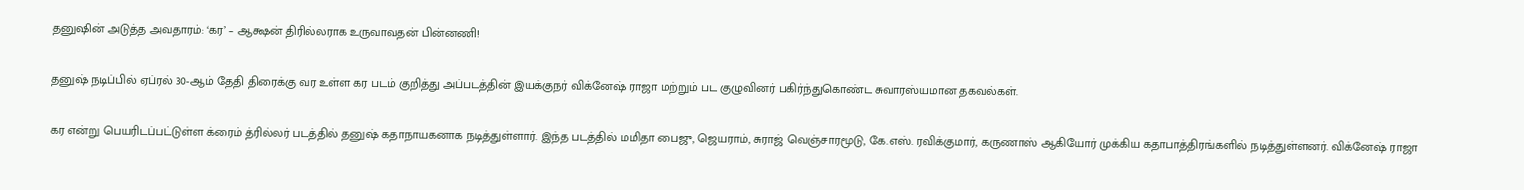தனுஷின் அடுத்த அவதாரம்: ‘கர’ – ஆக்ஷன் திரில்லராக உருவாவதன் பின்னணி!

தனுஷ் நடிப்பில் ஏப்ரல் 30-ஆம் தேதி திரைக்கு வர உள்ள கர படம் குறித்து அப்படத்தின் இயக்குநர் விக்னேஷ் ராஜா மற்றும் பட குழுவினர் பகிர்ந்துகொண்ட சுவாரஸ்யமான தகவல்கள்.

கர என்று பெயரிடப்பட்டுள்ள க்ரைம் த்ரில்லர் படத்தில் தனுஷ் கதாநாயகனாக நடித்துள்ளார். இந்த படத்தில் மமிதா பைஜு, ஜெயராம், சுராஜ் வெஞ்சாரமூடு, கே.எஸ். ரவிக்குமார், கருணாஸ் ஆகியோர் முக்கிய கதாபாத்திரங்களில் நடித்துள்ளனர். விக்னேஷ் ராஜா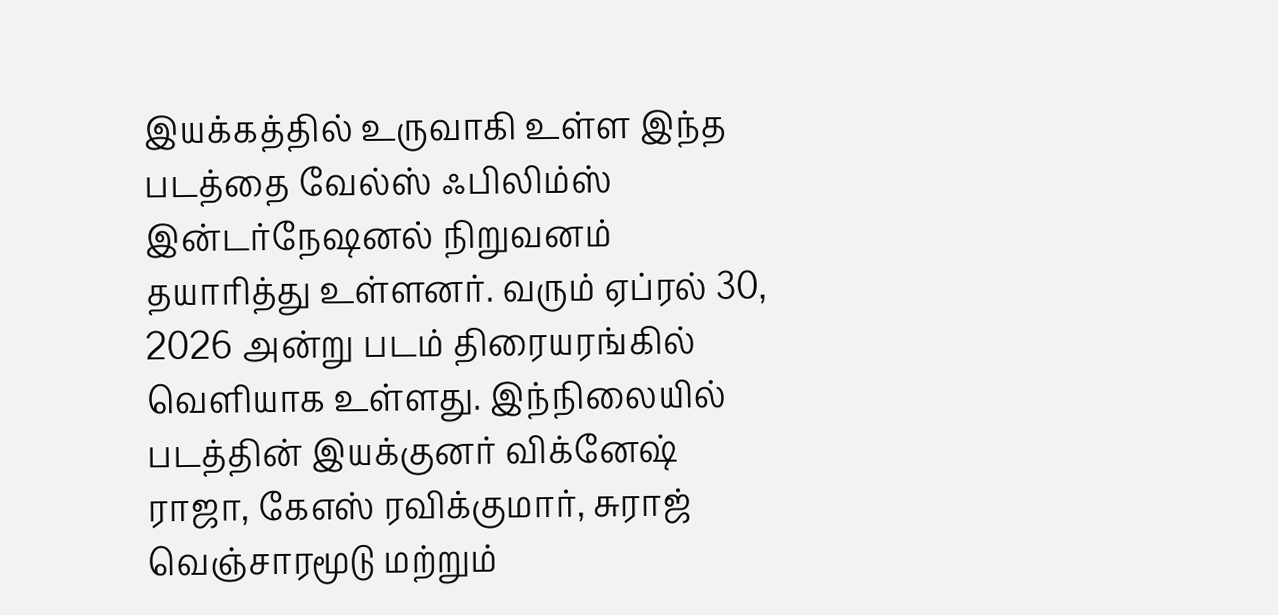இயக்கத்தில் உருவாகி உள்ள இந்த படத்தை வேல்ஸ் ஃபிலிம்ஸ் இன்டர்நேஷனல் நிறுவனம் தயாரித்து உள்ளனர். வரும் ஏப்ரல் 30, 2026 அன்று படம் திரையரங்கில் வெளியாக உள்ளது. இந்நிலையில் படத்தின் இயக்குனர் விக்னேஷ் ராஜா, கேஎஸ் ரவிக்குமார், சுராஜ் வெஞ்சாரமூடு மற்றும்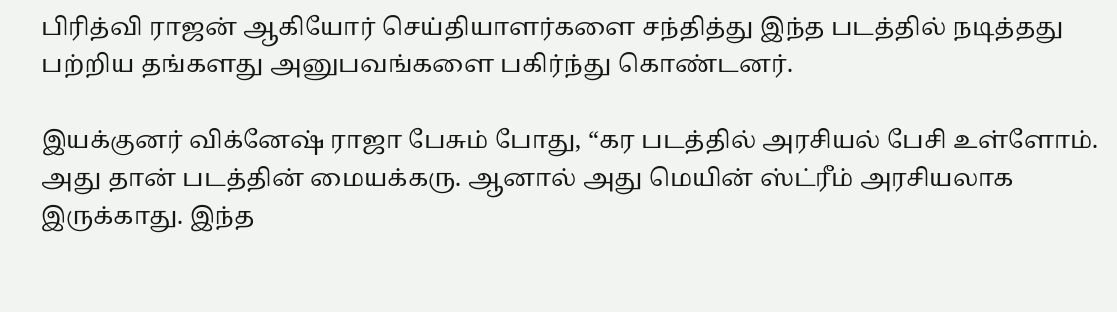பிரித்வி ராஜன் ஆகியோர் செய்தியாளர்களை சந்தித்து இந்த படத்தில் நடித்தது பற்றிய தங்களது அனுபவங்களை பகிர்ந்து கொண்டனர்.

இயக்குனர் விக்னேஷ் ராஜா பேசும் போது, “கர படத்தில் அரசியல் பேசி உள்ளோம். அது தான் படத்தின் மையக்கரு. ஆனால் அது மெயின் ஸ்ட்ரீம் அரசியலாக இருக்காது. இந்த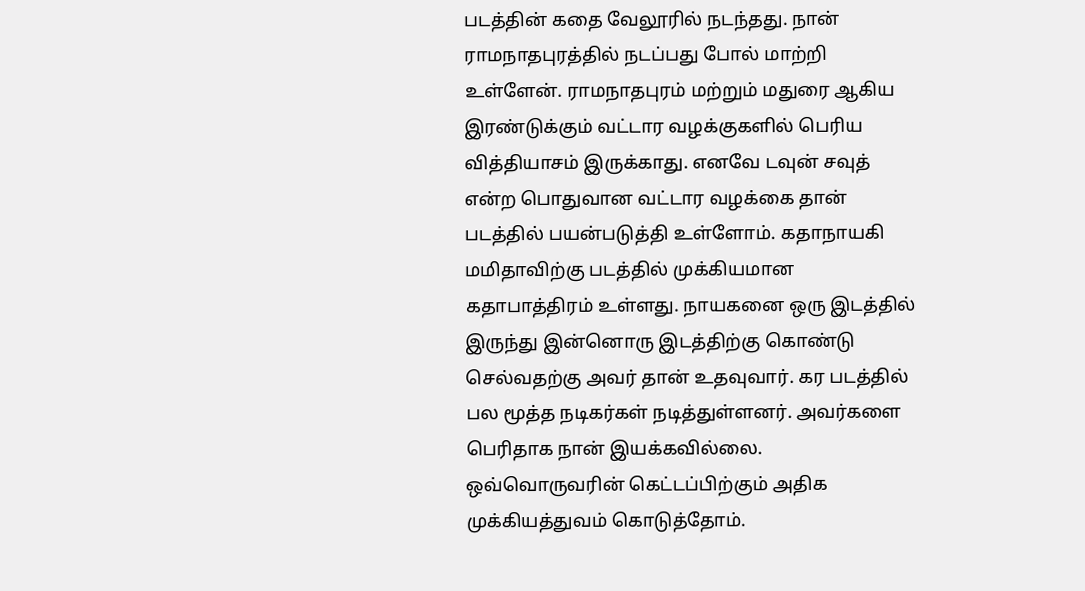படத்தின் கதை வேலூரில் நடந்தது. நான் ராமநாதபுரத்தில் நடப்பது போல் மாற்றி உள்ளேன். ராமநாதபுரம் மற்றும் மதுரை ஆகிய இரண்டுக்கும் வட்டார வழக்குகளில் பெரிய வித்தியாசம் இருக்காது. எனவே டவுன் சவுத் என்ற பொதுவான வட்டார வழக்கை தான் படத்தில் பயன்படுத்தி உள்ளோம். கதாநாயகி மமிதாவிற்கு படத்தில் முக்கியமான கதாபாத்திரம் உள்ளது. நாயகனை ஒரு இடத்தில் இருந்து இன்னொரு இடத்திற்கு கொண்டு செல்வதற்கு அவர் தான் உதவுவார். கர படத்தில் பல மூத்த நடிகர்கள் நடித்துள்ளனர். அவர்களை பெரிதாக நான் இயக்கவில்லை. ஒவ்வொருவரின் கெட்டப்பிற்கும் அதிக முக்கியத்துவம் கொடுத்தோம்.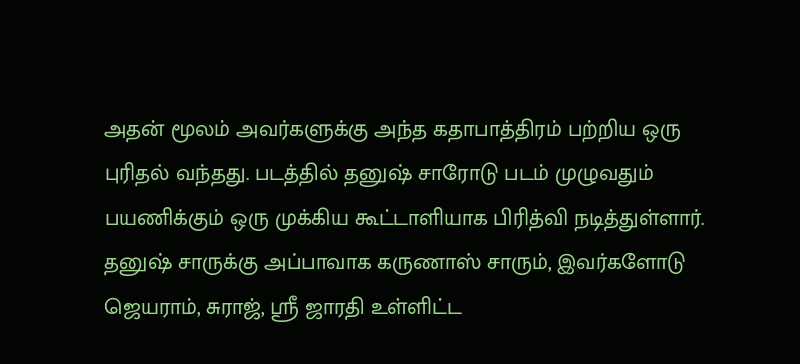அதன் மூலம் அவர்களுக்கு அந்த கதாபாத்திரம் பற்றிய ஒரு புரிதல் வந்தது. படத்தில் தனுஷ் சாரோடு படம் முழுவதும் பயணிக்கும் ஒரு முக்கிய கூட்டாளியாக பிரித்வி நடித்துள்ளார். தனுஷ் சாருக்கு அப்பாவாக கருணாஸ் சாரும், இவர்களோடு ஜெயராம், சுராஜ், ஸ்ரீ ஜாரதி உள்ளிட்ட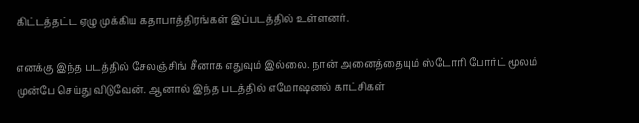கிட்டத்தட்ட ஏழு முக்கிய கதாபாத்திரங்கள் இப்படத்தில் உள்ளனர்.

எனக்கு இந்த படத்தில் சேலஞ்சிங் சீனாக எதுவும் இல்லை. நான் அனைத்தையும் ஸ்டோரி போர்ட் மூலம் முன்பே செய்து விடுவேன். ஆனால் இந்த படத்தில் எமோஷனல் காட்சிகள்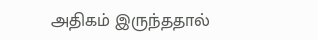அதிகம் இருந்ததால்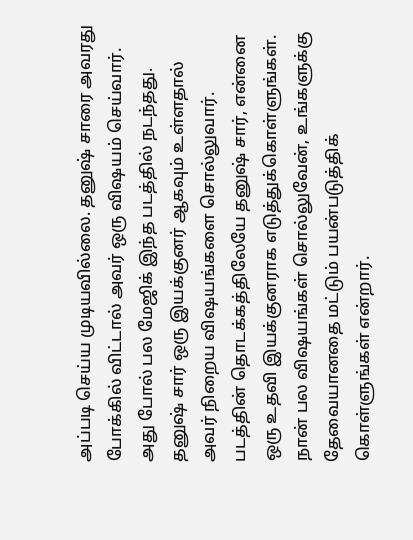அப்படி செய்ய முடியவில்லை. தனுஷ் சாரை அவரது போக்கில் விட்டால் அவர் ஒரு விஷயம் செய்வார். அது போல் பல மேஜிக் இந்த படத்தில் நடந்தது. தனுஷ் சார் ஒரு இயக்குனர் ஆகவும் உள்ளதால் அவர் நிறைய விஷயங்களை சொல்லுவார். படத்தின் தொடக்கத்திலேயே தனுஷ் சார், என்னை ஒரு உதவி இயக்குனராக எடுத்துக்கொள்ளுங்கள். நான் பல விஷயங்கள் சொல்லுவேன், உங்களுக்கு தேவையானதை மட்டும் பயன்படுத்திக் கொள்ளுங்கள் என்றார்.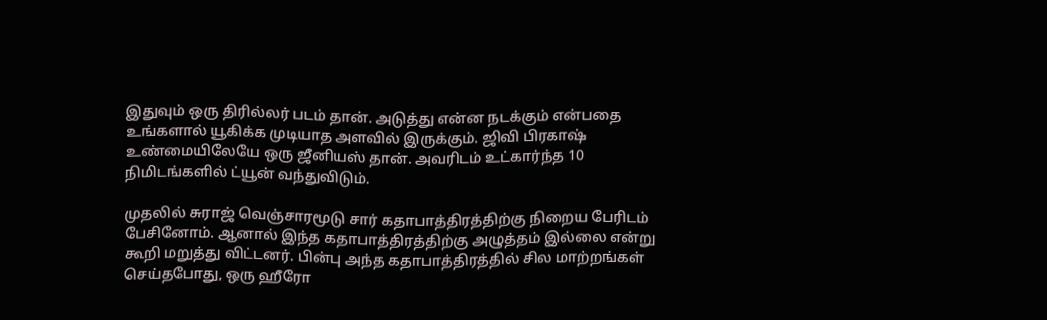இதுவும் ஒரு திரில்லர் படம் தான். அடுத்து என்ன நடக்கும் என்பதை உங்களால் யூகிக்க முடியாத அளவில் இருக்கும். ஜிவி பிரகாஷ் உண்மையிலேயே ஒரு ஜீனியஸ் தான். அவரிடம் உட்கார்ந்த 10 நிமிடங்களில் ட்யூன் வந்துவிடும்.

முதலில் சுராஜ் வெஞ்சாரமூடு சார் கதாபாத்திரத்திற்கு நிறைய பேரிடம் பேசினோம். ஆனால் இந்த கதாபாத்திரத்திற்கு அழுத்தம் இல்லை என்று கூறி மறுத்து விட்டனர். பின்பு அந்த கதாபாத்திரத்தில் சில மாற்றங்கள் செய்தபோது, ஒரு ஹீரோ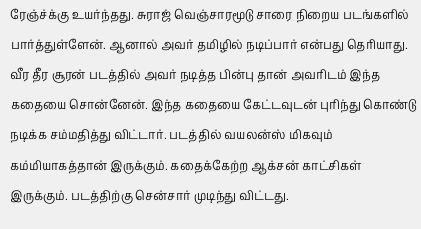ரேஞ்ச்க்கு உயர்ந்தது. சுராஜ் வெஞ்சாரமூடு சாரை நிறைய படங்களில் பார்த்துள்ளேன். ஆனால் அவர் தமிழில் நடிப்பார் என்பது தெரியாது. வீர தீர சூரன் படத்தில் அவர் நடித்த பின்பு தான் அவரிடம் இந்த கதையை சொன்னேன். இந்த கதையை கேட்டவுடன் புரிந்து கொண்டு நடிக்க சம்மதித்து விட்டார். படத்தில் வயலன்ஸ் மிகவும் கம்மியாகத்தான் இருக்கும். கதைக்கேற்ற ஆக்சன் காட்சிகள் இருக்கும். படத்திற்கு சென்சார் முடிந்து விட்டது.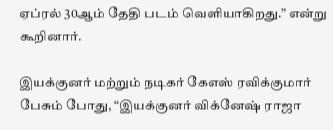ஏப்ரல் 30ஆம் தேதி படம் வெளியாகிறது.” என்று கூறினார்.

இயக்குனர் மற்றும் நடிகர் கேஎஸ் ரவிக்குமார் பேசும் போது, “இயக்குனர் விக்னேஷ் ராஜா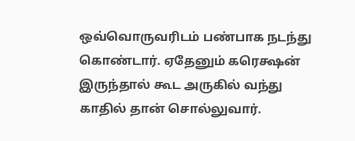ஒவ்வொருவரிடம் பண்பாக நடந்து கொண்டார். ஏதேனும் கரெக்ஷன் இருந்தால் கூட அருகில் வந்து காதில் தான் சொல்லுவார்.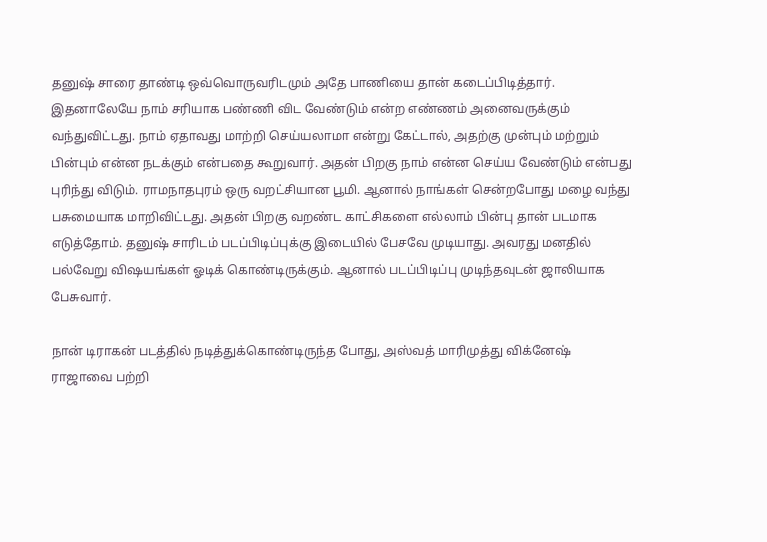தனுஷ் சாரை தாண்டி ஒவ்வொருவரிடமும் அதே பாணியை தான் கடைப்பிடித்தார். இதனாலேயே நாம் சரியாக பண்ணி விட வேண்டும் என்ற எண்ணம் அனைவருக்கும் வந்துவிட்டது. நாம் ஏதாவது மாற்றி செய்யலாமா என்று கேட்டால், அதற்கு முன்பும் மற்றும் பின்பும் என்ன நடக்கும் என்பதை கூறுவார். அதன் பிறகு நாம் என்ன செய்ய வேண்டும் என்பது புரிந்து விடும். ராமநாதபுரம் ஒரு வறட்சியான பூமி. ஆனால் நாங்கள் சென்றபோது மழை வந்து பசுமையாக மாறிவிட்டது. அதன் பிறகு வறண்ட காட்சிகளை எல்லாம் பின்பு தான் படமாக எடுத்தோம். தனுஷ் சாரிடம் படப்பிடிப்புக்கு இடையில் பேசவே முடியாது. அவரது மனதில் பல்வேறு விஷயங்கள் ஓடிக் கொண்டிருக்கும். ஆனால் படப்பிடிப்பு முடிந்தவுடன் ஜாலியாக பேசுவார்.

நான் டிராகன் படத்தில் நடித்துக்கொண்டிருந்த போது, அஸ்வத் மாரிமுத்து விக்னேஷ் ராஜாவை பற்றி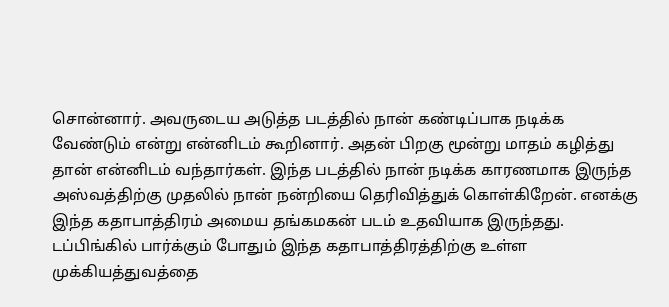சொன்னார். அவருடைய அடுத்த படத்தில் நான் கண்டிப்பாக நடிக்க வேண்டும் என்று என்னிடம் கூறினார். அதன் பிறகு மூன்று மாதம் கழித்து தான் என்னிடம் வந்தார்கள். இந்த படத்தில் நான் நடிக்க காரணமாக இருந்த அஸ்வத்திற்கு முதலில் நான் நன்றியை தெரிவித்துக் கொள்கிறேன். எனக்கு இந்த கதாபாத்திரம் அமைய தங்கமகன் படம் உதவியாக இருந்தது. டப்பிங்கில் பார்க்கும் போதும் இந்த கதாபாத்திரத்திற்கு உள்ள முக்கியத்துவத்தை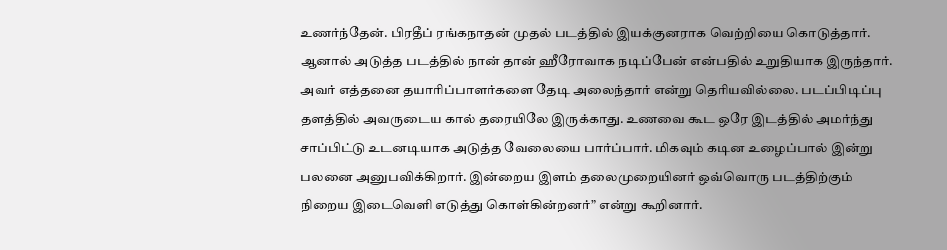உணர்ந்தேன். பிரதீப் ரங்கநாதன் முதல் படத்தில் இயக்குனராக வெற்றியை கொடுத்தார். ஆனால் அடுத்த படத்தில் நான் தான் ஹீரோவாக நடிப்பேன் என்பதில் உறுதியாக இருந்தார். அவர் எத்தனை தயாரிப்பாளர்களை தேடி அலைந்தார் என்று தெரியவில்லை. படப்பிடிப்பு தளத்தில் அவருடைய கால் தரையிலே இருக்காது. உணவை கூட ஒரே இடத்தில் அமர்ந்து சாப்பிட்டு உடனடியாக அடுத்த வேலையை பார்ப்பார். மிகவும் கடின உழைப்பால் இன்று பலனை அனுபவிக்கிறார். இன்றைய இளம் தலைமுறையினர் ஒவ்வொரு படத்திற்கும் நிறைய இடைவெளி எடுத்து கொள்கின்றனர்” என்று கூறினார்.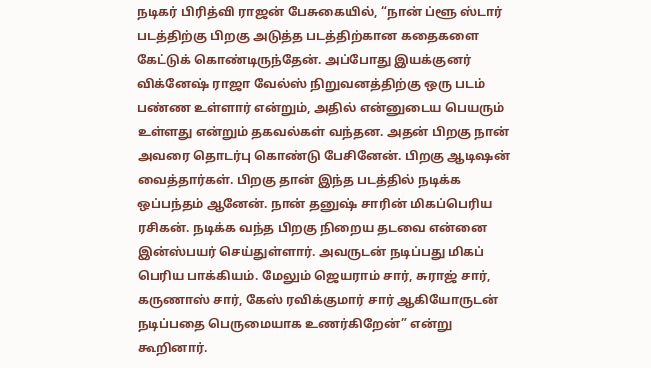நடிகர் பிரித்வி ராஜன் பேசுகையில், “நான் ப்ளூ ஸ்டார் படத்திற்கு பிறகு அடுத்த படத்திற்கான கதைகளை கேட்டுக் கொண்டிருந்தேன். அப்போது இயக்குனர் விக்னேஷ் ராஜா வேல்ஸ் நிறுவனத்திற்கு ஒரு படம் பண்ண உள்ளார் என்றும், அதில் என்னுடைய பெயரும் உள்ளது என்றும் தகவல்கள் வந்தன. அதன் பிறகு நான் அவரை தொடர்பு கொண்டு பேசினேன். பிறகு ஆடிஷன் வைத்தார்கள். பிறகு தான் இந்த படத்தில் நடிக்க ஒப்பந்தம் ஆனேன். நான் தனுஷ் சாரின் மிகப்பெரிய ரசிகன். நடிக்க வந்த பிறகு நிறைய தடவை என்னை இன்ஸ்பயர் செய்துள்ளார். அவருடன் நடிப்பது மிகப் பெரிய பாக்கியம். மேலும் ஜெயராம் சார், சுராஜ் சார், கருணாஸ் சார், கேஸ் ரவிக்குமார் சார் ஆகியோருடன் நடிப்பதை பெருமையாக உணர்கிறேன்” என்று கூறினார்.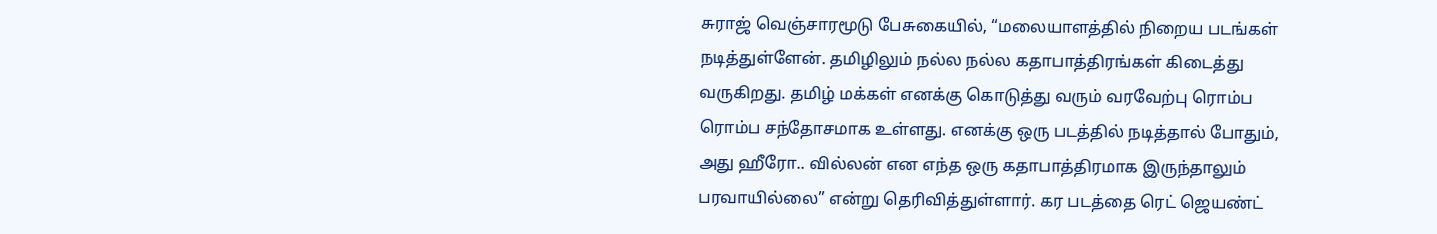சுராஜ் வெஞ்சாரமூடு பேசுகையில், “மலையாளத்தில் நிறைய படங்கள் நடித்துள்ளேன். தமிழிலும் நல்ல நல்ல கதாபாத்திரங்கள் கிடைத்து வருகிறது. தமிழ் மக்கள் எனக்கு கொடுத்து வரும் வரவேற்பு ரொம்ப ரொம்ப சந்தோசமாக உள்ளது. எனக்கு ஒரு படத்தில் நடித்தால் போதும், அது ஹீரோ.. வில்லன் என எந்த ஒரு கதாபாத்திரமாக இருந்தாலும் பரவாயில்லை” என்று தெரிவித்துள்ளார். கர படத்தை ரெட் ஜெயண்ட்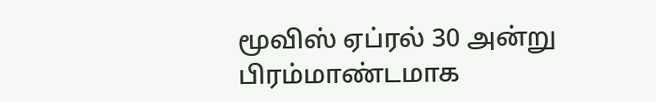மூவிஸ் ஏப்ரல் 30 அன்று பிரம்மாண்டமாக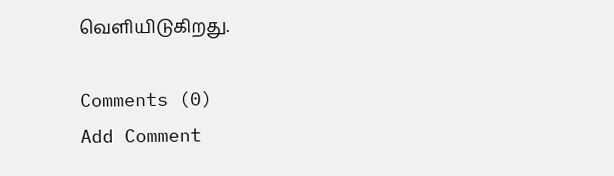வெளியிடுகிறது.

Comments (0)
Add Comment